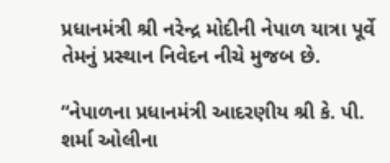પ્રધાનમંત્રી શ્રી નરેન્દ્ર મોદીની નેપાળ યાત્રા પૂર્વે તેમનું પ્રસ્થાન નિવેદન નીચે મુજબ છે.

“નેપાળના પ્રધાનમંત્રી આદરણીય શ્રી કે. પી. શર્મા ઓલીના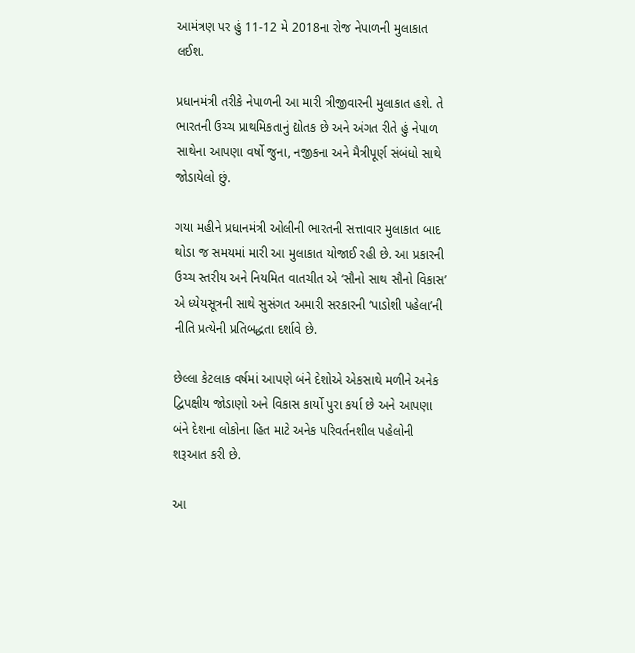આમંત્રણ પર હું 11-12 મે 2018ના રોજ નેપાળની મુલાકાત લઈશ.

પ્રધાનમંત્રી તરીકે નેપાળની આ મારી ત્રીજીવારની મુલાકાત હશે. તે ભારતની ઉચ્ચ પ્રાથમિકતાનું દ્યોતક છે અને અંગત રીતે હું નેપાળ સાથેના આપણા વર્ષો જુના, નજીકના અને મૈત્રીપૂર્ણ સંબંધો સાથે જોડાયેલો છું.

ગયા મહીને પ્રધાનમંત્રી ઓલીની ભારતની સત્તાવાર મુલાકાત બાદ થોડા જ સમયમાં મારી આ મુલાકાત યોજાઈ રહી છે. આ પ્રકારની ઉચ્ચ સ્તરીય અને નિયમિત વાતચીત એ ‘સૌનો સાથ સૌનો વિકાસ’ એ ધ્યેયસૂત્રની સાથે સુસંગત અમારી સરકારની ‘પાડોશી પહેલા’ની નીતિ પ્રત્યેની પ્રતિબદ્ધતા દર્શાવે છે.

છેલ્લા કેટલાક વર્ષમાં આપણે બંને દેશોએ એકસાથે મળીને અનેક દ્વિપક્ષીય જોડાણો અને વિકાસ કાર્યો પુરા કર્યા છે અને આપણા બંને દેશના લોકોના હિત માટે અનેક પરિવર્તનશીલ પહેલોની શરૂઆત કરી છે.

આ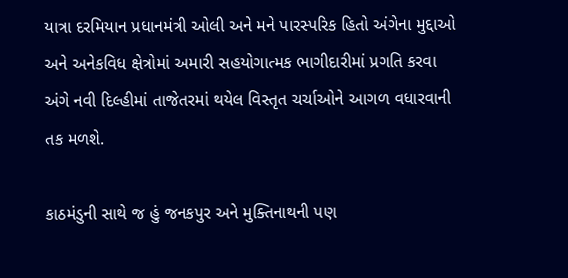યાત્રા દરમિયાન પ્રધાનમંત્રી ઓલી અને મને પારસ્પરિક હિતો અંગેના મુદ્દાઓ અને અનેકવિધ ક્ષેત્રોમાં અમારી સહયોગાત્મક ભાગીદારીમાં પ્રગતિ કરવા અંગે નવી દિલ્હીમાં તાજેતરમાં થયેલ વિસ્તૃત ચર્ચાઓને આગળ વધારવાની તક મળશે.

કાઠમંડુની સાથે જ હું જનકપુર અને મુક્તિનાથની પણ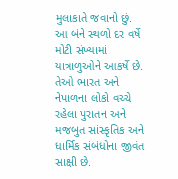મુલાકાતે જવાનો છું. આ બંને સ્થળો દર વર્ષે મોટી સંખ્યામાં યાત્રાળુઓને આકર્ષે છે. તેઓ ભારત અને નેપાળના લોકો વચ્ચે રહેલા પુરાતન અને મજબુત સાંસ્કૃતિક અને ધાર્મિક સંબંધોના જીવંત સાક્ષી છે.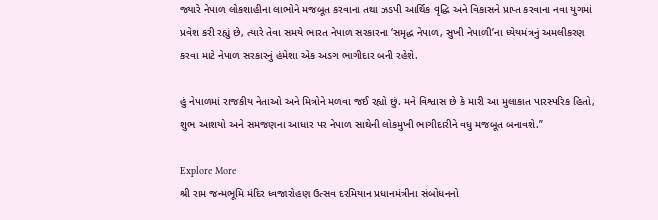જ્યારે નેપાળ લોકશાહીના લાભોને મજબૂત કરવાના તથા ઝડપી આર્થિક વૃદ્ધિ અને વિકાસને પ્રાપ્ત કરવાના નવા યુગમાં પ્રવેશ કરી રહ્યું છે, ત્યારે તેવા સમયે ભારત નેપાળ સરકારના ‘સમૃદ્ધ નેપાળ, સુખી નેપાળી’ના ધ્યેયમંત્રનું અમલીકરણ કરવા માટે નેપાળ સરકારનું હંમેશા એક અડગ ભાગીદાર બની રહેશે.

હું નેપાળમાં રાજકીય નેતાઓ અને મિત્રોને મળવા જઈ રહ્યો છું. મને વિશ્વાસ છે કે મારી આ મુલાકાત પારસ્પરિક હિતો, શુભ આશયો અને સમજણના આધાર પર નેપાળ સાથેની લોકમુખી ભાગીદારીને વધુ મજબૂત બનાવશે.”

Explore More
શ્રી રામ જન્મભૂમિ મંદિર ધ્વજારોહણ ઉત્સવ દરમિયાન પ્રધાનમંત્રીના સંબોધનનો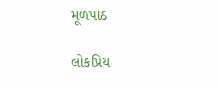મૂળપાઠ

લોકપ્રિય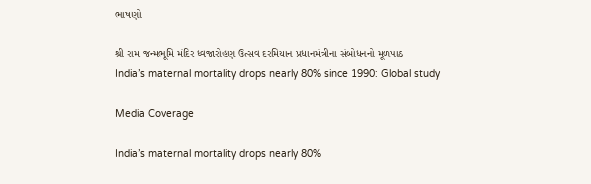ભાષણો

શ્રી રામ જન્મભૂમિ મંદિર ધ્વજારોહણ ઉત્સવ દરમિયાન પ્રધાનમંત્રીના સંબોધનનો મૂળપાઠ
India’s maternal mortality drops nearly 80% since 1990: Global study

Media Coverage

India’s maternal mortality drops nearly 80%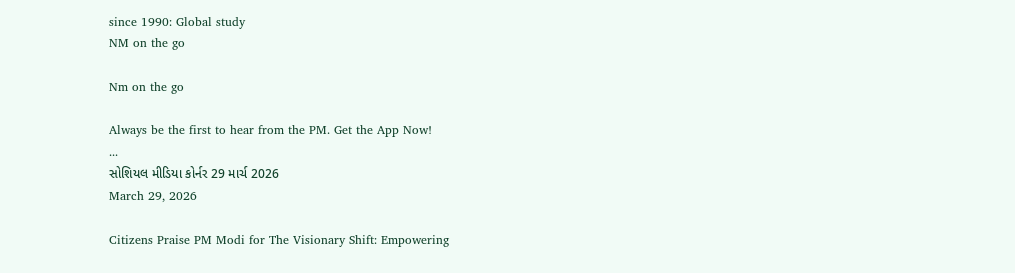since 1990: Global study
NM on the go

Nm on the go

Always be the first to hear from the PM. Get the App Now!
...
સોશિયલ મીડિયા કોર્નર 29 માર્ચ 2026
March 29, 2026

Citizens Praise PM Modi for The Visionary Shift: Empowering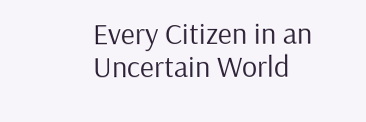Every Citizen in an Uncertain World